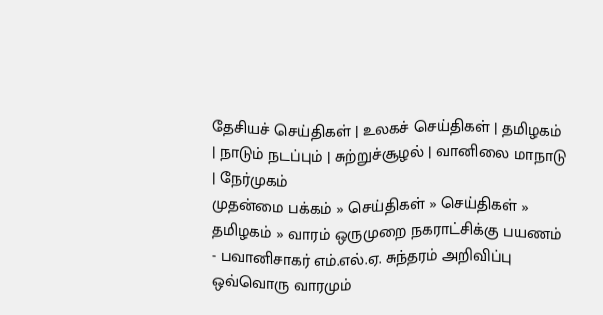தேசியச் செய்திகள் | உலகச் செய்திகள் | த‌மிழக‌ம் | நாடும் நடப்பும் | சு‌ற்று‌ச்சூழ‌ல் | வா‌னிலை மாநாடு | நே‌ர்முக‌ம்
முதன்மை பக்கம் » செய்திகள் » செய்திகள் » த‌மிழக‌ம் » வார‌‌ம் ஒருமுறை நகராட்சி‌‌‌க்கு பயண‌ம் - பவானிசாகர் எம்.எல்.ஏ. சுந்தரம் அறிவிப்பு
ஒவ்வொரு வாரமும்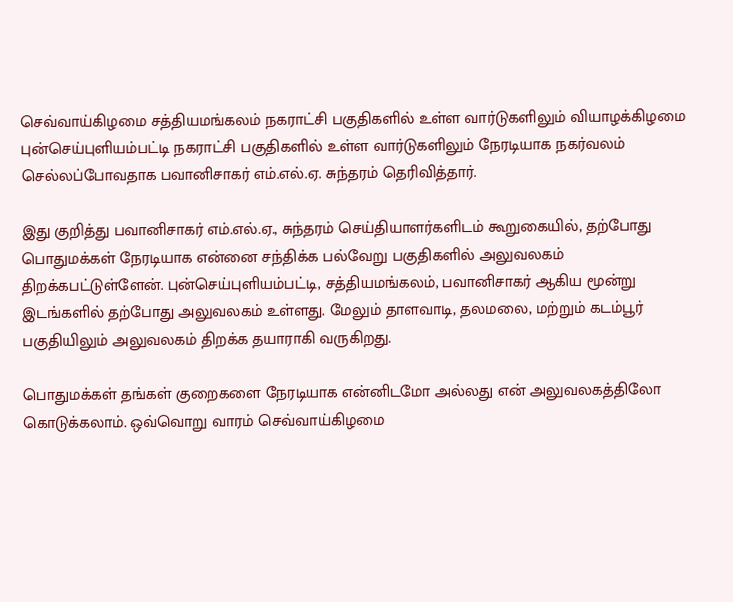செவ்வாய்கிழமை சத்தியமங்கலம் நகராட்சி பகுதிகளில் உள்ள வார்டுகளிலும் வியாழக்கிழமை புன்செய்புளியம்பட்டி நகராட்சி பகுதிகளில் உள்ள வார்டுகளிலும் நேரடியாக நகர்வலம் செல்லப்போவதாக பவானிசாகர் எம்.எல்.ஏ. சுந்தரம் தெரிவித்தார்.

இது குறித்து பவானிசாகர் எம்.எல்.ஏ., சுந்தரம் செ‌ய்‌தியாள‌ர்க‌ளிட‌ம் கூறுகை‌யி‌ல், தற்போது பொதுமக்கள் நேரடியாக என்னை சந்திக்க பல்வேறு பகுதிகளில் அலுவலகம் திறக்கபட்டுள்ளேன். புன்செய்புளியம்பட்டி, சத்தியமங்கலம், பவானிசாகர் ஆகிய மூன்று இடங்களில் தற்போது அலுவலகம் உள்ளது. மேலும் தாளவாடி, தலமலை, மற்றும் கடம்பூர் பகுதியிலும் அலுவலகம் திறக்க தயாராகி வருகிறது.

பொதுமக்கள் தங்கள் குறைகளை நேரடியாக என்னிடமோ அல்லது என் அலுவலகத்திலோ கொடுக்கலாம். ஒவ்வொறு வாரம் செவ்வாய்கிழமை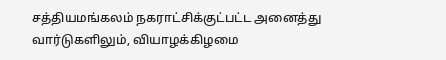சத்தியமங்கலம் நகராட்சிக்குட்பட்ட அனைத்து வார்டுகளிலும், வியாழக்கிழமை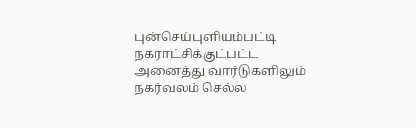புன்செய்புளியம்பட்டி நகராட்சிக்குட்பட்ட அனைத்து வார்டுகளிலும் நகர்வலம் செல்ல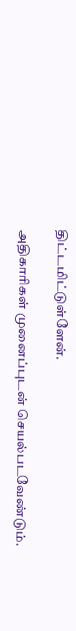திட்டமிட்டுள்ளேன்.

அதிகாரிகள் முனைப்புடன் செயல்படவேண்டும்.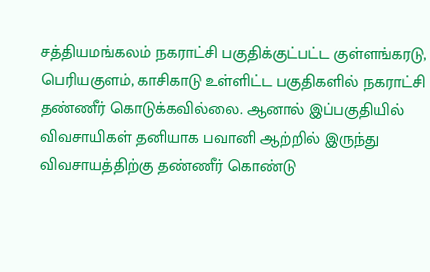சத்தியமங்கலம் நகராட்சி பகுதிக்குட்பட்ட குள்ளங்கரடு, பெரியகுளம், காசிகாடு உள்ளிட்ட பகுதிகளில் நகராட்சி தண்ணீர் கொடுக்கவில்லை. ஆனால் இப்பகுதியில் விவசாயிகள் தனியாக பவானி ஆற்றில் இருந்து விவசாயத்திற்கு தண்ணீர் கொண்டு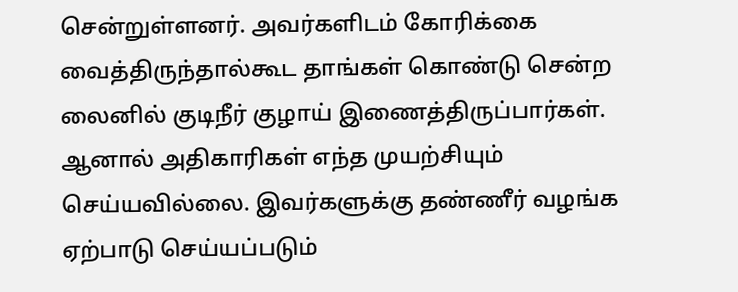சென்றுள்ளனர். அவர்களிடம் கோரிக்கை வைத்திருந்தால்கூட தாங்கள் கொண்டு சென்ற லைனில் குடிநீர் குழாய் இணைத்திருப்பார்கள். ஆனால் அதிகாரிகள் எந்த முயற்சியும் செய்யவில்லை. இவர்களுக்கு தண்ணீர் வழங்க ஏற்பாடு செய்யப்படும்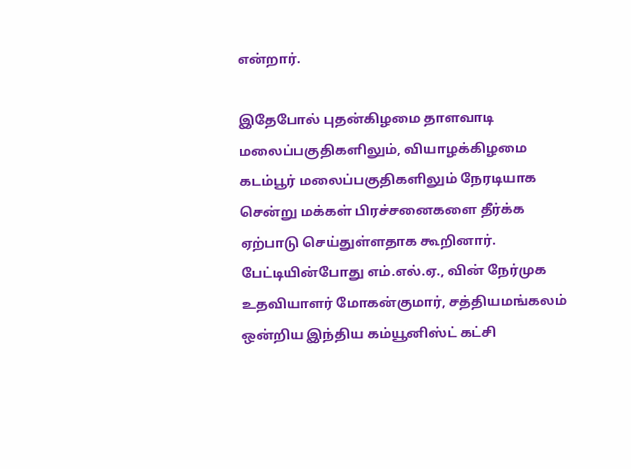என்றார்.

இதேபோல் புதன்கிழமை தாளவாடி மலைப்பகுதிகளிலும், வியாழக்கிழமை கடம்பூர் மலைப்பகுதிகளிலும் நேரடியாக சென்று மக்கள் பிரச்சனைகளை தீர்க்க ஏற்பாடு செய்துள்ளதாக கூறினார்.
பேட்டியின்போது எம்.எல்.ஏ., வின் நேர்முக உதவியாளர் மோகன்குமார், சத்தியமங்கலம் ஒன்றிய இந்திய கம்யூனிஸ்ட் கட்சி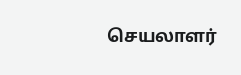செயலாளர்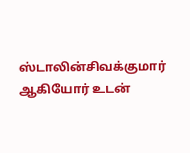ஸ்டாலின்சிவக்குமார் ஆகியோர் உடன்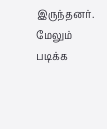இருந்தனர்.
மேலும் படிக்க